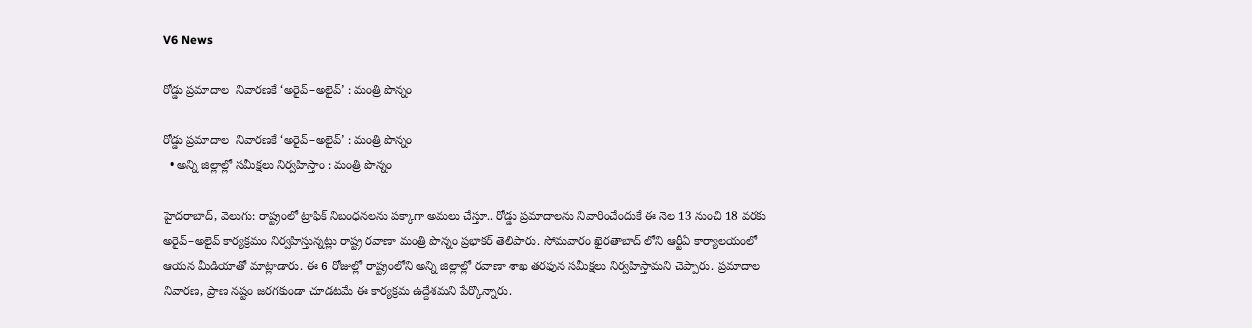V6 News

రోడ్డు ప్రమాదాల  నివారణకే ‘అరైవ్–అలైవ్’ : మంత్రి పొన్నం

రోడ్డు ప్రమాదాల  నివారణకే ‘అరైవ్–అలైవ్’ : మంత్రి పొన్నం
  • అన్ని జిల్లాల్లో సమీక్షలు నిర్వహిస్తాం : మంత్రి పొన్నం

హైదరాబాద్, వెలుగు: రాష్ట్రంలో ట్రాఫిక్ నిబంధనలను పక్కాగా అమలు చేస్తూ.. రోడ్డు ప్రమాదాలను నివారించేందుకే ఈ నెల 13 నుంచి 18 వరకు అరైవ్–అలైవ్ కార్యక్రమం నిర్వహిస్తున్నట్లు రాష్ట్ర రవాణా మంత్రి పొన్నం ప్రభాకర్ తెలిపారు. సోమవారం ఖైరతాబాద్ లోని ఆర్టీఏ కార్యాలయంలో ఆయన మీడియాతో మాట్లాడారు. ఈ 6 రోజుల్లో రాష్ట్రంలోని అన్ని జిల్లాల్లో రవాణా శాఖ తరఫున సమీక్షలు నిర్వహిస్తామని చెప్పారు. ప్రమాదాల నివారణ, ప్రాణ నష్టం జరగకుండా చూడటమే ఈ కార్యక్రమ ఉద్దేశమని పేర్కొన్నారు.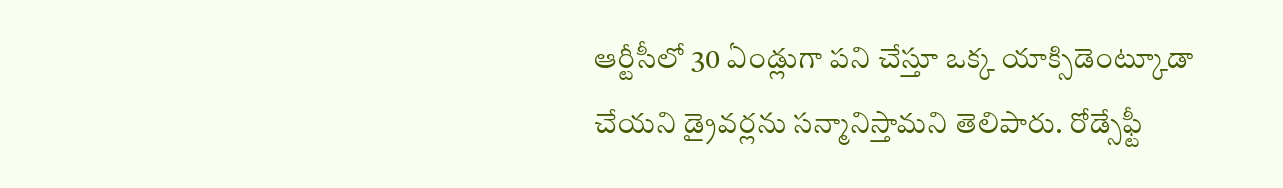ఆర్టీసీలో 30 ఏండ్లుగా పని చేస్తూ ఒక్క యాక్సిడెంట్కూడా చేయని డ్రైవర్లను సన్మానిస్తామని తెలిపారు. రోడ్సేఫ్టీ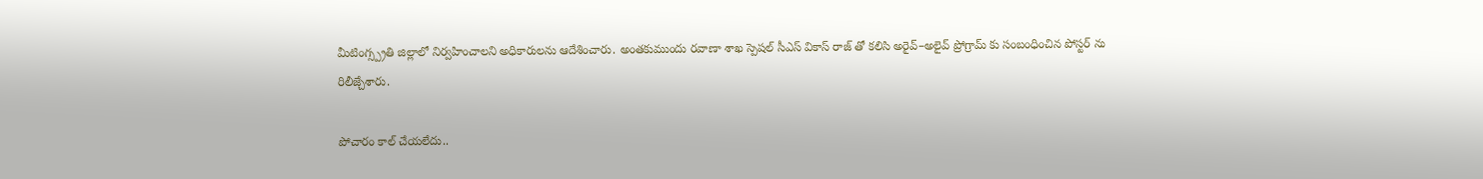మీటింగ్స్ప్రతి జిల్లాలో నిర్వహించాలని అధికారులను ఆదేశించారు. అంతకుముందు రవాణా శాఖ స్పెషల్ సీఎస్ వికాస్ రాజ్ తో కలిసి అరైవ్–అలైవ్ ప్రోగ్రామ్ కు సంబంధించిన పోస్టర్ ను రిలీజ్చేశారు.

పోచారం కాల్ చేయలేదు..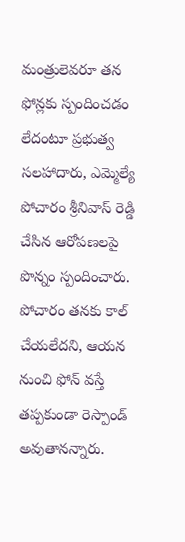మంత్రులెవరూ తన ఫోన్లకు స్పందించడం లేదంటూ ప్రభుత్వ సలహాదారు, ఎమ్మెల్యే పోచారం శ్రీనివాస్ రెడ్డి చేసిన ఆరోపణలపై పొన్నం స్పందించారు. పోచారం తనకు కాల్ చేయలేదని, ఆయన నుంచి ఫోన్ వస్తే తప్పకుండా రెస్పాండ్ అవుతానన్నారు.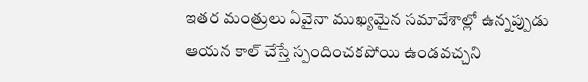ఇతర మంత్రులు ఏవైనా ముఖ్యమైన సమావేశాల్లో ఉన్నప్పుడు ఆయన కాల్ చేస్తే స్పందించకపోయి ఉండవచ్చని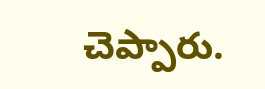చెప్పారు.